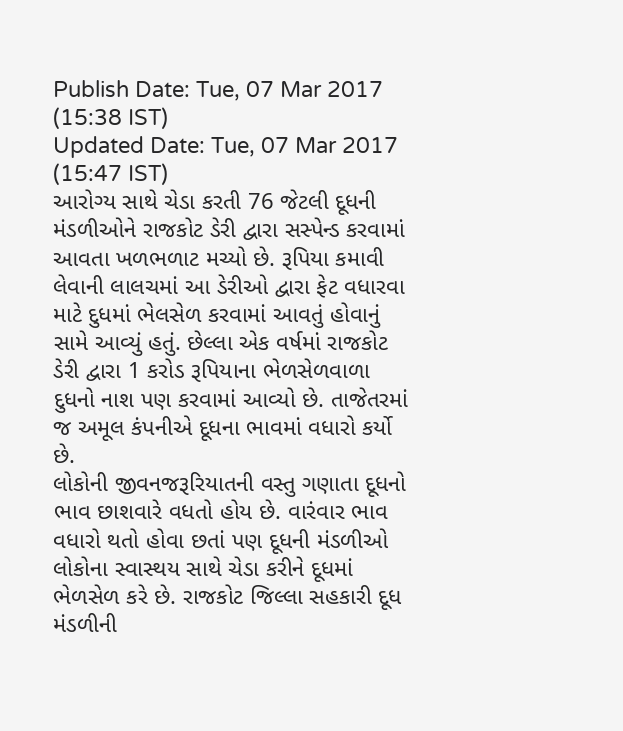Publish Date: Tue, 07 Mar 2017 (15:38 IST)
Updated Date: Tue, 07 Mar 2017 (15:47 IST)
આરોગ્ય સાથે ચેડા કરતી 76 જેટલી દૂધની મંડળીઓને રાજકોટ ડેરી દ્વારા સસ્પેન્ડ કરવામાં આવતા ખળભળાટ મચ્યો છે. રૂપિયા કમાવી લેવાની લાલચમાં આ ડેરીઓ દ્વારા ફેટ વધારવા માટે દુધમાં ભેલસેળ કરવામાં આવતું હોવાનું સામે આવ્યું હતું. છેલ્લા એક વર્ષમાં રાજકોટ ડેરી દ્વારા 1 કરોડ રૂપિયાના ભેળસેળવાળા દુધનો નાશ પણ કરવામાં આવ્યો છે. તાજેતરમાં જ અમૂલ કંપનીએ દૂધના ભાવમાં વધારો કર્યો છે.
લોકોની જીવનજરૂરિયાતની વસ્તુ ગણાતા દૂધનો ભાવ છાશવારે વધતો હોય છે. વારંવાર ભાવ વધારો થતો હોવા છતાં પણ દૂધની મંડળીઓ લોકોના સ્વાસ્થય સાથે ચેડા કરીને દૂધમાં ભેળસેળ કરે છે. રાજકોટ જિલ્લા સહકારી દૂધ મંડળીની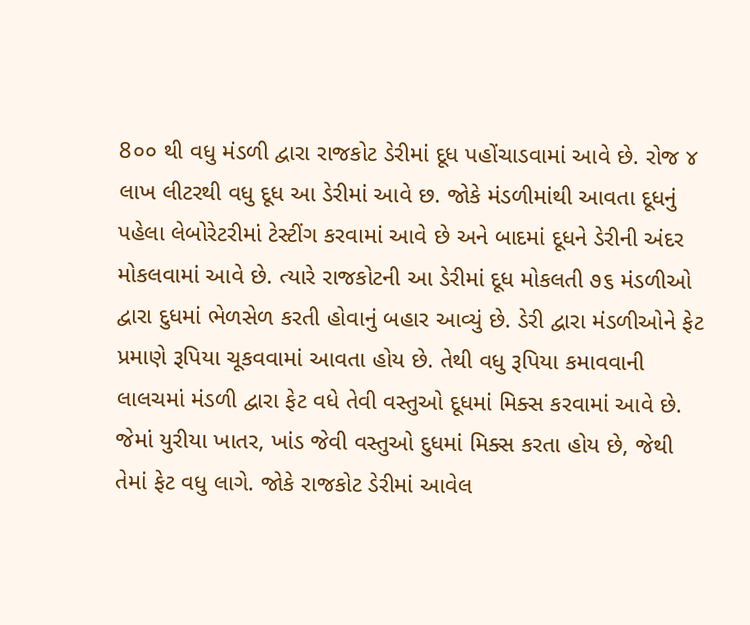8૦૦ થી વધુ મંડળી દ્વારા રાજકોટ ડેરીમાં દૂધ પહોંચાડવામાં આવે છે. રોજ ૪ લાખ લીટરથી વધુ દૂધ આ ડેરીમાં આવે છ. જોકે મંડળીમાંથી આવતા દૂધનું પહેલા લેબોરેટરીમાં ટેસ્ટીંગ કરવામાં આવે છે અને બાદમાં દૂધને ડેરીની અંદર મોકલવામાં આવે છે. ત્યારે રાજકોટની આ ડેરીમાં દૂધ મોકલતી ૭૬ મંડળીઓ દ્વારા દુધમાં ભેળસેળ કરતી હોવાનું બહાર આવ્યું છે. ડેરી દ્વારા મંડળીઓને ફેટ પ્રમાણે રૂપિયા ચૂકવવામાં આવતા હોય છે. તેથી વધુ રૂપિયા કમાવવાની લાલચમાં મંડળી દ્વારા ફેટ વધે તેવી વસ્તુઓ દૂધમાં મિક્સ કરવામાં આવે છે. જેમાં યુરીયા ખાતર, ખાંડ જેવી વસ્તુઓ દુધમાં મિક્સ કરતા હોય છે, જેથી તેમાં ફેટ વધુ લાગે. જોકે રાજકોટ ડેરીમાં આવેલ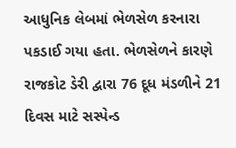આધુનિક લેબમાં ભેળસેળ કરનારા પકડાઈ ગયા હતા. ભેળસેળને કારણે રાજકોટ ડેરી દ્વારા 76 દૂધ મંડળીને 21 દિવસ માટે સસ્પેન્ડ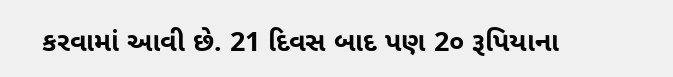કરવામાં આવી છે. 21 દિવસ બાદ પણ 2૦ રૂપિયાના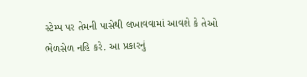સ્ટેમ્પ પર તેમની પાસેથી લખાવવામાં આવશે કે તેઓ ભેળસેળ નહિ કરે. આ પ્રકારનું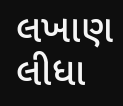લખાણ લીધા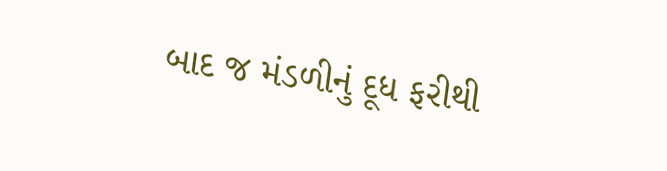બાદ જ મંડળીનું દૂધ ફરીથી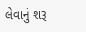લેવાનું શરૂ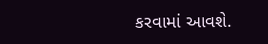કરવામાં આવશે.